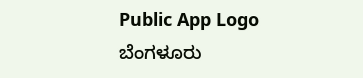Public App Logo
ಬೆಂಗಳೂರು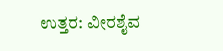ಉತ್ತರ: ವೀರಶೈವ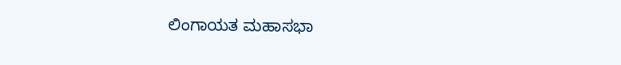ಲಿಂಗಾಯತ ಮಹಾಸಭಾ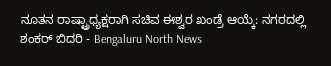ನೂತನ ರಾಷ್ಟ್ರಾಧ್ಯಕ್ಷರಾಗಿ ಸಚಿವ ಈಶ್ವರ ಖಂಡ್ರೆ ಆಯ್ಕೆ: ನಗರದಲ್ಲಿ ಶಂಕರ್ ಬಿದರಿ - Bengaluru North News